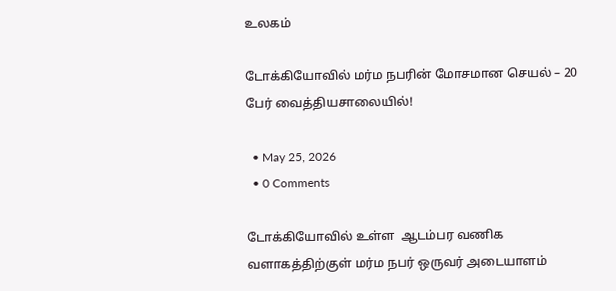உலகம்

டோக்கியோவில் மர்ம நபரின் மோசமான செயல் – 20 பேர் வைத்தியசாலையில்!

  • May 25, 2026
  • 0 Comments

டோக்கியோவில் உள்ள  ஆடம்பர வணிக வளாகத்திற்குள் மர்ம நபர் ஒருவர் அடையாளம்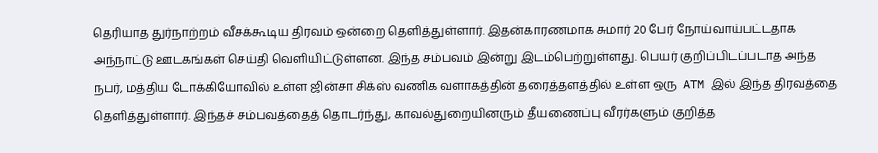தெரியாத துர்நாற்றம் வீசக்கூடிய திரவம் ஒன்றை தெளித்துள்ளார். இதன்காரணமாக சுமார் 20 பேர் நோய்வாய்பட்டதாக அந்நாட்டு ஊடகங்கள் செய்தி வெளியிட்டுள்ளன. இந்த சம்பவம் இன்று இடம்பெற்றுள்ளது. பெயர் குறிப்பிடப்படாத அந்த நபர், மத்திய டோக்கியோவில் உள்ள ஜின்சா சிக்ஸ் வணிக வளாகத்தின் தரைத்தளத்தில் உள்ள ஒரு  ATM இல் இந்த திரவத்தை தெளித்துள்ளார். இந்தச் சம்பவத்தைத் தொடர்ந்து, காவல்துறையினரும் தீயணைப்பு வீரர்களும் குறித்த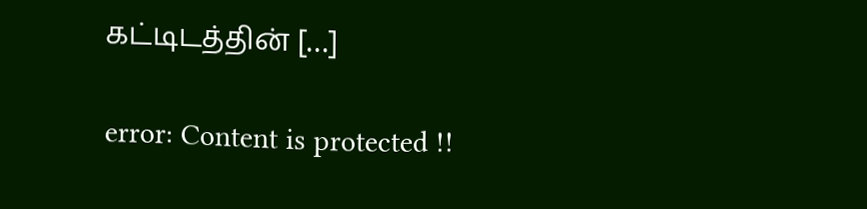கட்டிடத்தின் […]

error: Content is protected !!